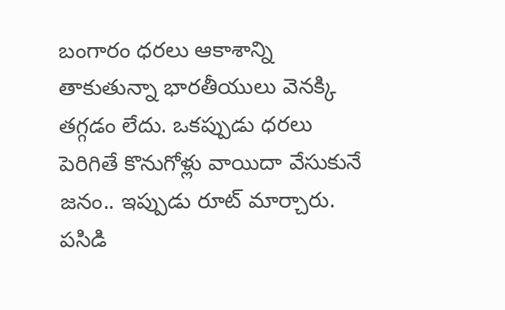బంగారం ధరలు ఆకాశాన్ని తాకుతున్నా భారతీయులు వెనక్కి తగ్గడం లేదు. ఒకప్పుడు ధరలు పెరిగితే కొనుగోళ్లు వాయిదా వేసుకునే జనం.. ఇప్పుడు రూట్ మార్చారు. పసిడి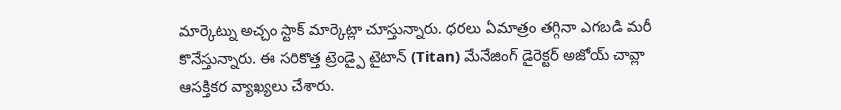మార్కెట్ను అచ్చం స్టాక్ మార్కెట్లా చూస్తున్నారు. ధరలు ఏమాత్రం తగ్గినా ఎగబడి మరీ కొనేస్తున్నారు. ఈ సరికొత్త ట్రెండ్పై టైటాన్ (Titan) మేనేజింగ్ డైరెక్టర్ అజోయ్ చావ్లా ఆసక్తికర వ్యాఖ్యలు చేశారు.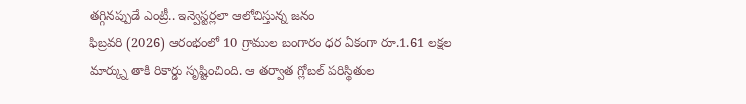తగ్గినప్పుడే ఎంట్రీ.. ఇన్వెస్టర్లలా ఆలోచిస్తున్న జనం
ఫిబ్రవరి (2026) ఆరంభంలో 10 గ్రాముల బంగారం ధర ఏకంగా రూ.1.61 లక్షల మార్క్ను తాకి రికార్డు సృష్టించింది. ఆ తర్వాత గ్లోబల్ పరిస్థితుల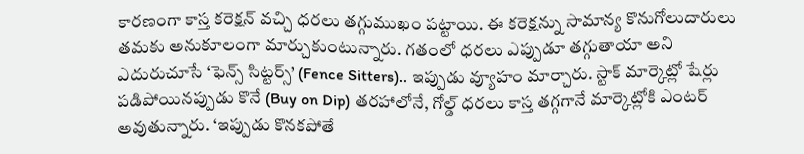కారణంగా కాస్త కరెక్షన్ వచ్చి ధరలు తగ్గుముఖం పట్టాయి. ఈ కరెక్షన్ను సామాన్య కొనుగోలుదారులు తమకు అనుకూలంగా మార్చుకుంటున్నారు. గతంలో ధరలు ఎప్పుడూ తగ్గుతాయా అని ఎదురుచూసే ‘ఫెన్స్ సిట్టర్స్’ (Fence Sitters).. ఇప్పుడు వ్యూహం మార్చారు. స్టాక్ మార్కెట్లో షేర్లు పడిపోయినప్పుడు కొనే (Buy on Dip) తరహాలోనే, గోల్డ్ ధరలు కాస్త తగ్గగానే మార్కెట్లోకి ఎంటర్ అవుతున్నారు. ‘ఇప్పుడు కొనకపోతే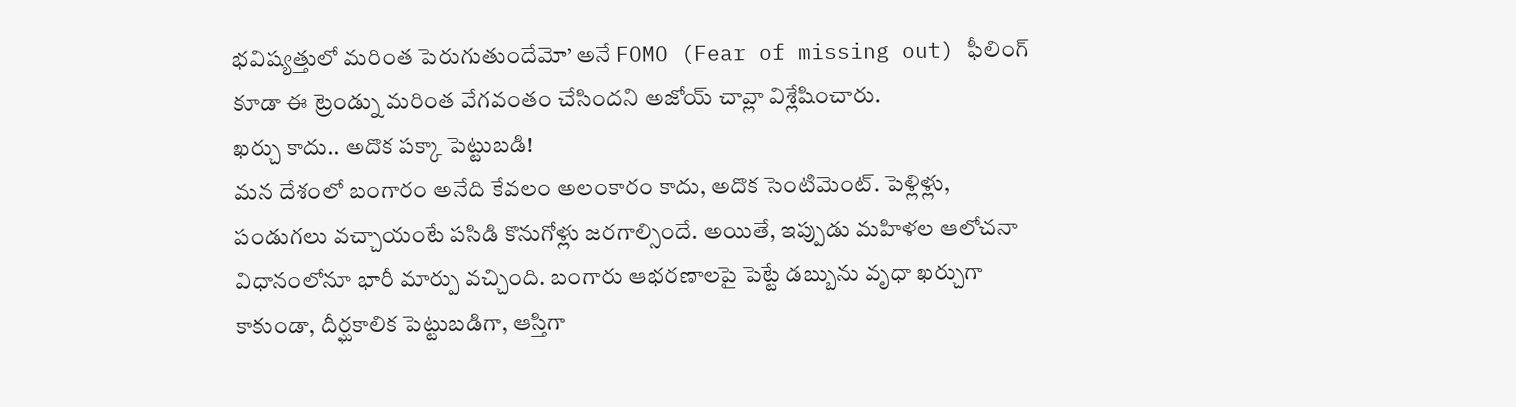భవిష్యత్తులో మరింత పెరుగుతుందేమో’ అనే FOMO (Fear of missing out) ఫీలింగ్ కూడా ఈ ట్రెండ్ను మరింత వేగవంతం చేసిందని అజోయ్ చావ్లా విశ్లేషించారు.
ఖర్చు కాదు.. అదొక పక్కా పెట్టుబడి!
మన దేశంలో బంగారం అనేది కేవలం అలంకారం కాదు, అదొక సెంటిమెంట్. పెళ్లిళ్లు, పండుగలు వచ్చాయంటే పసిడి కొనుగోళ్లు జరగాల్సిందే. అయితే, ఇప్పుడు మహిళల ఆలోచనా విధానంలోనూ భారీ మార్పు వచ్చింది. బంగారు ఆభరణాలపై పెట్టే డబ్బును వృధా ఖర్చుగా కాకుండా, దీర్ఘకాలిక పెట్టుబడిగా, ఆస్తిగా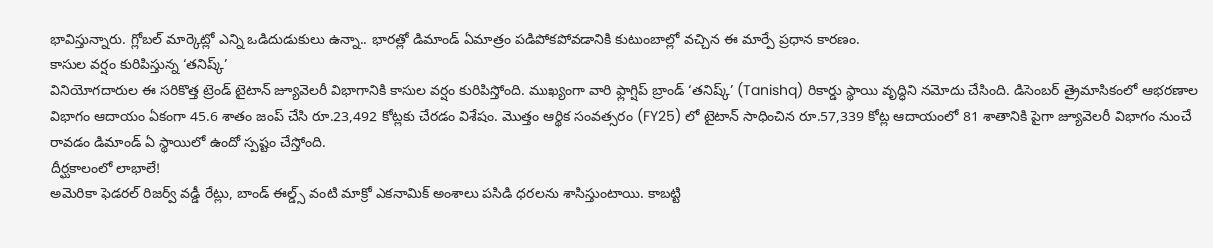భావిస్తున్నారు. గ్లోబల్ మార్కెట్లో ఎన్ని ఒడిదుడుకులు ఉన్నా.. భారత్లో డిమాండ్ ఏమాత్రం పడిపోకపోవడానికి కుటుంబాల్లో వచ్చిన ఈ మార్పే ప్రధాన కారణం.
కాసుల వర్షం కురిపిస్తున్న ‘తనిష్క్’
వినియోగదారుల ఈ సరికొత్త ట్రెండ్ టైటాన్ జ్యూవెలరీ విభాగానికి కాసుల వర్షం కురిపిస్తోంది. ముఖ్యంగా వారి ఫ్లాగ్షిప్ బ్రాండ్ ‘తనిష్క్’ (Tanishq) రికార్డు స్థాయి వృద్ధిని నమోదు చేసింది. డిసెంబర్ త్రైమాసికంలో ఆభరణాల విభాగం ఆదాయం ఏకంగా 45.6 శాతం జంప్ చేసి రూ.23,492 కోట్లకు చేరడం విశేషం. మొత్తం ఆర్థిక సంవత్సరం (FY25) లో టైటాన్ సాధించిన రూ.57,339 కోట్ల ఆదాయంలో 81 శాతానికి పైగా జ్యూవెలరీ విభాగం నుంచే రావడం డిమాండ్ ఏ స్థాయిలో ఉందో స్పష్టం చేస్తోంది.
దీర్ఘకాలంలో లాభాలే!
అమెరికా ఫెడరల్ రిజర్వ్ వడ్డీ రేట్లు, బాండ్ ఈల్డ్స్ వంటి మాక్రో ఎకనామిక్ అంశాలు పసిడి ధరలను శాసిస్తుంటాయి. కాబట్టి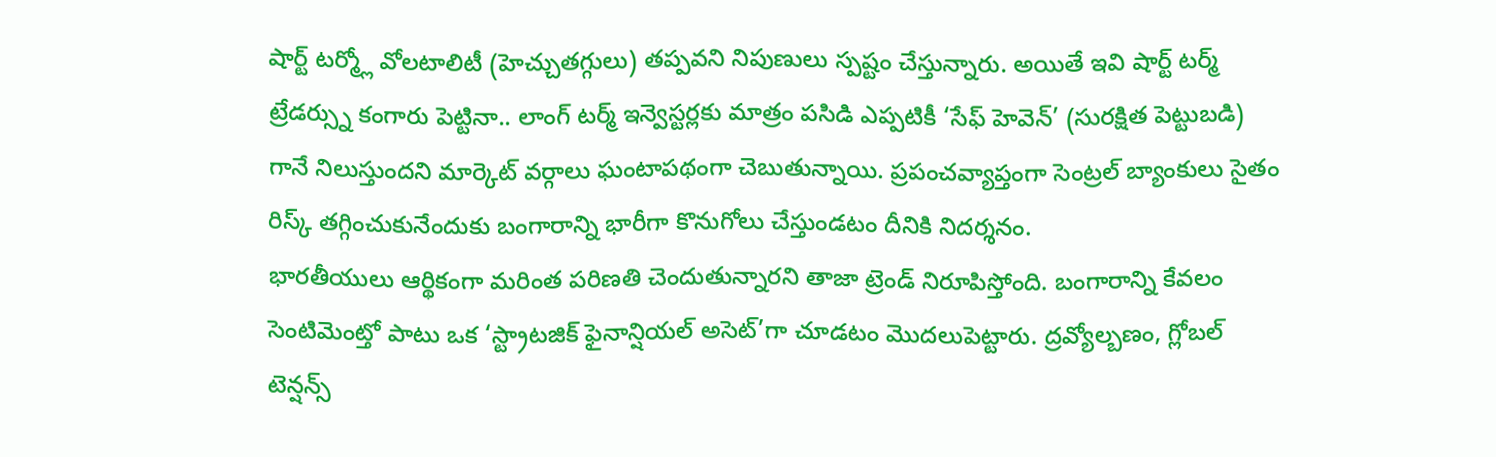షార్ట్ టర్మ్లో వోలటాలిటీ (హెచ్చుతగ్గులు) తప్పవని నిపుణులు స్పష్టం చేస్తున్నారు. అయితే ఇవి షార్ట్ టర్మ్ ట్రేడర్స్ను కంగారు పెట్టినా.. లాంగ్ టర్మ్ ఇన్వెస్టర్లకు మాత్రం పసిడి ఎప్పటికీ ‘సేఫ్ హెవెన్’ (సురక్షిత పెట్టుబడి) గానే నిలుస్తుందని మార్కెట్ వర్గాలు ఘంటాపథంగా చెబుతున్నాయి. ప్రపంచవ్యాప్తంగా సెంట్రల్ బ్యాంకులు సైతం రిస్క్ తగ్గించుకునేందుకు బంగారాన్ని భారీగా కొనుగోలు చేస్తుండటం దీనికి నిదర్శనం.
భారతీయులు ఆర్థికంగా మరింత పరిణతి చెందుతున్నారని తాజా ట్రెండ్ నిరూపిస్తోంది. బంగారాన్ని కేవలం సెంటిమెంట్తో పాటు ఒక ‘స్ట్రాటజిక్ ఫైనాన్షియల్ అసెట్’గా చూడటం మొదలుపెట్టారు. ద్రవ్యోల్బణం, గ్లోబల్ టెన్షన్స్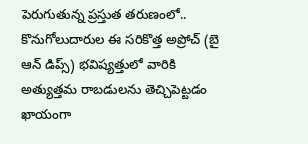పెరుగుతున్న ప్రస్తుత తరుణంలో.. కొనుగోలుదారుల ఈ సరికొత్త అప్రోచ్ (బై ఆన్ డిప్స్) భవిష్యత్తులో వారికి అత్యుత్తమ రాబడులను తెచ్చిపెట్టడం ఖాయంగా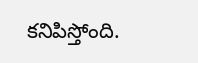కనిపిస్తోంది.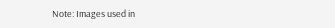Note: Images used in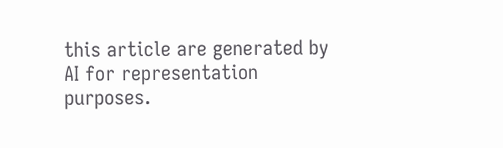this article are generated by AI for representation purposes.